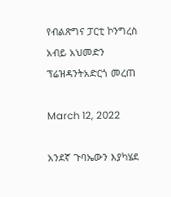የብልጽግና ፓርቲ ኮንግረስ አብይ አህመድን ፕሬዝዳንትአድርጎ መረጠ

March 12, 2022

አንደኛ ጉባኤውን እያካሄደ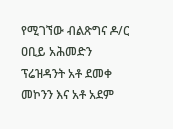የሚገኘው ብልጽግና ዶ/ር ዐቢይ አሕመድን ፕሬዝዳንት አቶ ደመቀ መኮንን እና አቶ አደም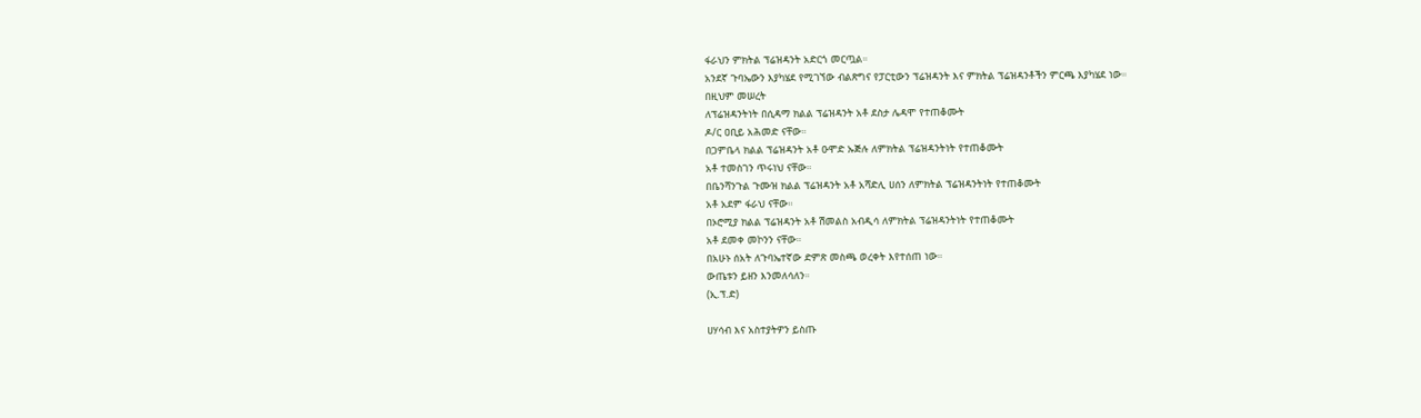ፋራህን ምክትል ፕሬዝዳንት አድርጎ መርጧል።
አንደኛ ጉባኤውን እያካሄደ የሚገኘው ብልጽግና የፓርቲውን ፕሬዝዳንት እና ምክትል ፕሬዝዳንቶችን ምርጫ እያካሄደ ነው።
በዚህም መሠረት
ለፕሬዝዳንትነት በሲዳማ ክልል ፕሬዝዳንት አቶ ደስታ ሌዳሞ የተጠቆሙት
ዶ/ር ዐቢይ አሕመድ ናቸው።
በጋምቤላ ክልል ፕሬዝዳንት አቶ ዑሞድ ኡጅሉ ለምክትል ፕሬዝዳንትነት የተጠቆሙት
አቶ ተመስገን ጥሩነህ ናቸው።
በቤንሻንጉል ጉሙዝ ክልል ፕሬዝዳንት አቶ አሻድሊ ሀሰን ለምክትል ፕሬዝዳንትነት የተጠቆሙት
አቶ አደም ፋራህ ናቸው።
በኦሮሚያ ክልል ፕሬዝዳንት አቶ ሽመልስ አብዲሳ ለምክትል ፕሬዝዳንትነት የተጠቆሙት
አቶ ደመቀ መኮንን ናቸው።
በአሁኑ ሰአት ለጉባኤተኛው ድምጽ መስጫ ወረቀት እየተሰጠ ነው።
ውጤቱን ይዘን እንመለሳለን።
(ኢ.ፕ.ድ)

ሀሃሳብ እና አስተያትዎን ይስጡ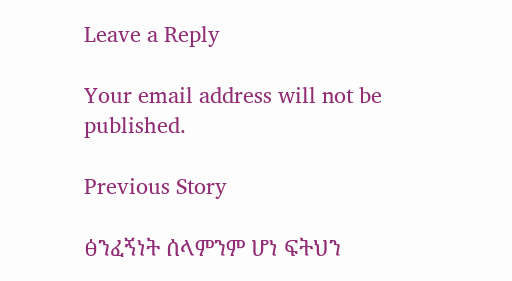Leave a Reply

Your email address will not be published.

Previous Story

ፅንፈኝነት ሰላምንም ሆነ ፍትህን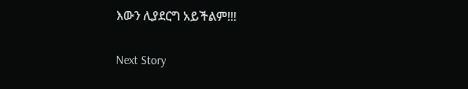እውን ሊያደርግ አይችልም!!!

Next Story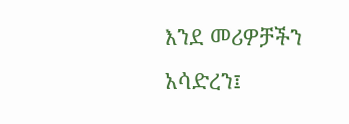እንደ መሪዎቻችን አሳድረን፤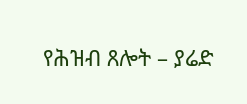የሕዝብ ጸሎት – ያሬድ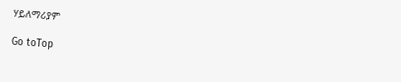ሃይለማሪያም

Go toTop